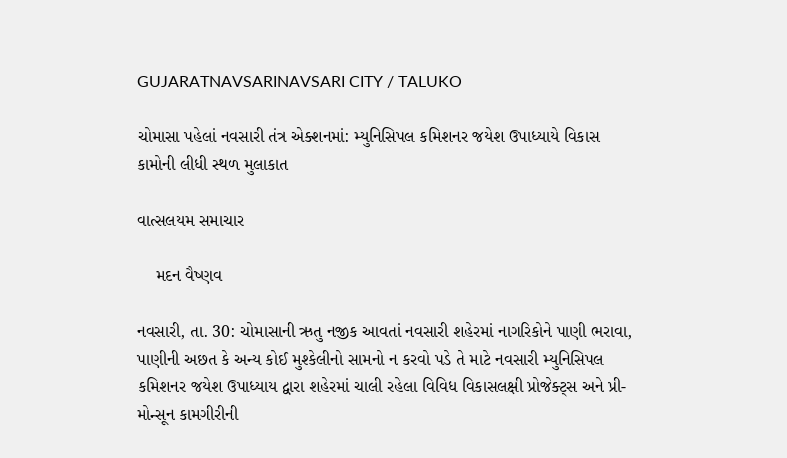GUJARATNAVSARINAVSARI CITY / TALUKO

ચોમાસા પહેલાં નવસારી તંત્ર એક્શનમાં: મ્યુનિસિપલ કમિશનર જયેશ ઉપાધ્યાયે વિકાસ કામોની લીધી સ્થળ મુલાકાત

વાત્સલયમ સમાચાર

    મદન વૈષ્ણવ

નવસારી, તા. 30: ચોમાસાની ઋતુ નજીક આવતાં નવસારી શહેરમાં નાગરિકોને પાણી ભરાવા, પાણીની અછત કે અન્ય કોઈ મુશ્કેલીનો સામનો ન કરવો પડે તે માટે નવસારી મ્યુનિસિપલ કમિશનર જયેશ ઉપાધ્યાય દ્વારા શહેરમાં ચાલી રહેલા વિવિધ વિકાસલક્ષી પ્રોજેક્ટ્સ અને પ્રી-મોન્સૂન કામગીરીની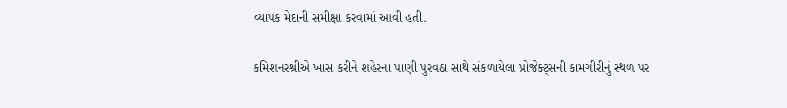વ્યાપક મેદાની સમીક્ષા કરવામાં આવી હતી.

કમિશનરશ્રીએ ખાસ કરીને શહેરના પાણી પુરવઠા સાથે સંકળાયેલા પ્રોજેક્ટ્સની કામગીરીનું સ્થળ પર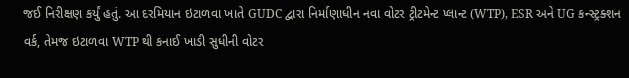જઈ નિરીક્ષણ કર્યું હતું. આ દરમિયાન ઇટાળવા ખાતે GUDC દ્વારા નિર્માણાધીન નવા વોટર ટ્રીટમેન્ટ પ્લાન્ટ (WTP), ESR અને UG કન્સ્ટ્રક્શન વર્ક, તેમજ ઇટાળવા WTP થી કનાઈ ખાડી સુધીની વોટર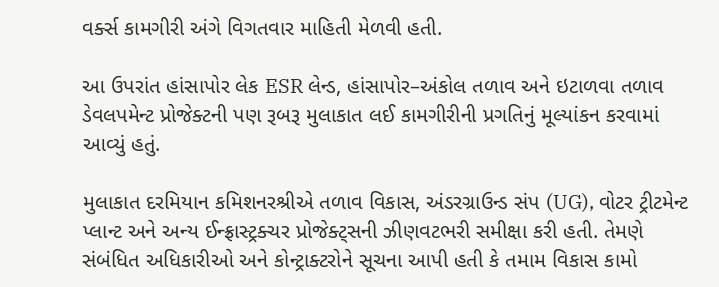વર્ક્સ કામગીરી અંગે વિગતવાર માહિતી મેળવી હતી.

આ ઉપરાંત હાંસાપોર લેક ESR લેન્ડ, હાંસાપોર–અંકોલ તળાવ અને ઇટાળવા તળાવ ડેવલપમેન્ટ પ્રોજેક્ટની પણ રૂબરૂ મુલાકાત લઈ કામગીરીની પ્રગતિનું મૂલ્યાંકન કરવામાં આવ્યું હતું.

મુલાકાત દરમિયાન કમિશનરશ્રીએ તળાવ વિકાસ, અંડરગ્રાઉન્ડ સંપ (UG), વોટર ટ્રીટમેન્ટ પ્લાન્ટ અને અન્ય ઈન્ફ્રાસ્ટ્રક્ચર પ્રોજેક્ટ્સની ઝીણવટભરી સમીક્ષા કરી હતી. તેમણે સંબંધિત અધિકારીઓ અને કોન્ટ્રાક્ટરોને સૂચના આપી હતી કે તમામ વિકાસ કામો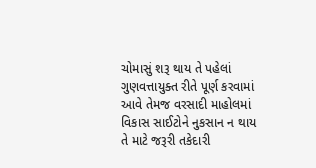ચોમાસું શરૂ થાય તે પહેલાં ગુણવત્તાયુક્ત રીતે પૂર્ણ કરવામાં આવે તેમજ વરસાદી માહોલમાં વિકાસ સાઈટોને નુકસાન ન થાય તે માટે જરૂરી તકેદારી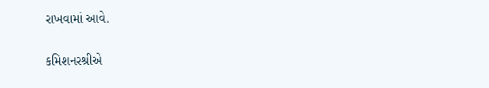રાખવામાં આવે.

કમિશનરશ્રીએ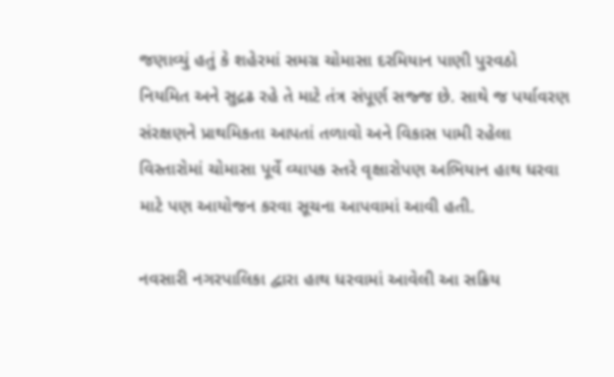જણાવ્યું હતું કે શહેરમાં સમગ્ર ચોમાસા દરમિયાન પાણી પુરવઠો નિયમિત અને સુદ્રઢ રહે તે માટે તંત્ર સંપૂર્ણ સજ્જ છે. સાથે જ પર્યાવરણ સંરક્ષણને પ્રાથમિકતા આપતાં તળાવો અને વિકાસ પામી રહેલા વિસ્તારોમાં ચોમાસા પૂર્વે વ્યાપક સ્તરે વૃક્ષારોપણ અભિયાન હાથ ધરવા માટે પણ આયોજન કરવા સૂચના આપવામાં આવી હતી.

નવસારી નગરપાલિકા દ્વારા હાથ ધરવામાં આવેલી આ સક્રિય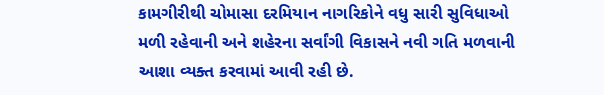કામગીરીથી ચોમાસા દરમિયાન નાગરિકોને વધુ સારી સુવિધાઓ મળી રહેવાની અને શહેરના સર્વાંગી વિકાસને નવી ગતિ મળવાની આશા વ્યક્ત કરવામાં આવી રહી છે.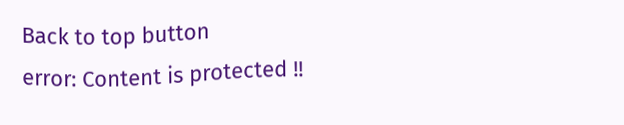Back to top button
error: Content is protected !!